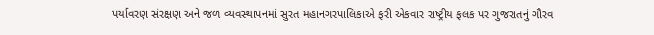પર્યાવરણ સંરક્ષણ અને જળ વ્યવસ્થાપનમાં સુરત મહાનગરપાલિકાએ ફરી એકવાર રાષ્ટ્રીય ફલક પર ગુજરાતનું ગૌરવ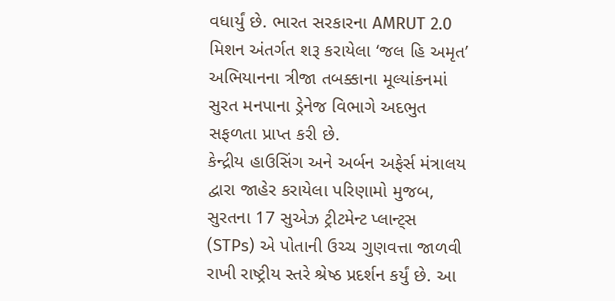વધાર્યું છે. ભારત સરકારના AMRUT 2.0 મિશન અંતર્ગત શરૂ કરાયેલા ‘જલ હિ અમૃત’ અભિયાનના ત્રીજા તબક્કાના મૂલ્યાંકનમાં સુરત મનપાના ડ્રેનેજ વિભાગે અદભુત સફળતા પ્રાપ્ત કરી છે.
કેન્દ્રીય હાઉસિંગ અને અર્બન અફેર્સ મંત્રાલય દ્વારા જાહેર કરાયેલા પરિણામો મુજબ, સુરતના 17 સુએઝ ટ્રીટમેન્ટ પ્લાન્ટ્સ (STPs) એ પોતાની ઉચ્ચ ગુણવત્તા જાળવી રાખી રાષ્ટ્રીય સ્તરે શ્રેષ્ઠ પ્રદર્શન કર્યું છે. આ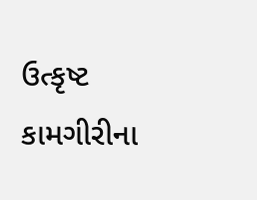ઉત્કૃષ્ટ કામગીરીના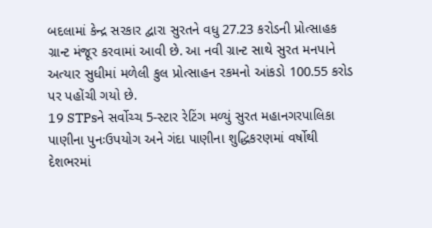બદલામાં કેન્દ્ર સરકાર દ્વારા સુરતને વધુ 27.23 કરોડની પ્રોત્સાહક ગ્રાન્ટ મંજૂર કરવામાં આવી છે. આ નવી ગ્રાન્ટ સાથે સુરત મનપાને અત્યાર સુધીમાં મળેલી કુલ પ્રોત્સાહન રકમનો આંકડો 100.55 કરોડ પર પહોંચી ગયો છે.
19 STPsને સર્વોચ્ચ 5-સ્ટાર રેટિંગ મળ્યું સુરત મહાનગરપાલિકા પાણીના પુનઃઉપયોગ અને ગંદા પાણીના શુદ્ધિકરણમાં વર્ષોથી દેશભરમાં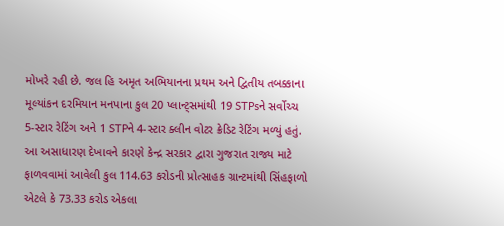મોખરે રહી છે. જલ હિ અમૃત અભિયાનના પ્રથમ અને દ્વિતીય તબક્કાના મૂલ્યાંકન દરમિયાન મનપાના કુલ 20 પ્લાન્ટ્સમાંથી 19 STPsને સર્વોચ્ચ 5-સ્ટાર રેટિંગ અને 1 STPને 4-સ્ટાર ક્લીન વોટર ક્રેડિટ રેટિંગ મળ્યું હતું.
આ અસાધારણ દેખાવને કારણે કેન્દ્ર સરકાર દ્વારા ગુજરાત રાજ્ય માટે ફાળવવામાં આવેલી કુલ 114.63 કરોડની પ્રોત્સાહક ગ્રાન્ટમાંથી સિંહફાળો એટલે કે 73.33 કરોડ એકલા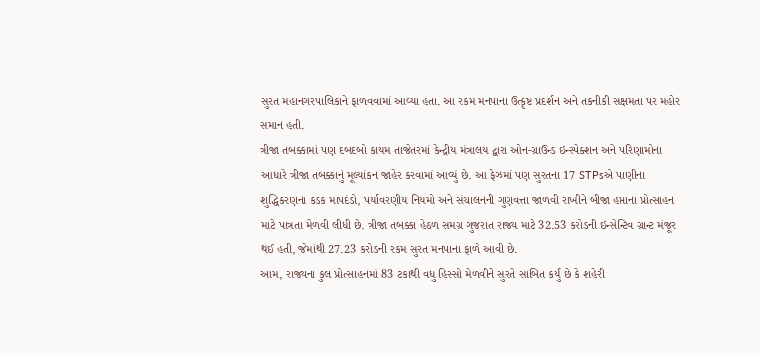સુરત મહાનગરપાલિકાને ફાળવવામાં આવ્યા હતા. આ રકમ મનપાના ઉત્કૃષ્ટ પ્રદર્શન અને તકનીકી સક્ષમતા પર મહોર સમાન હતી.
ત્રીજા તબક્કામાં પણ દબદબો કાયમ તાજેતરમાં કેન્દ્રીય મંત્રાલય દ્વારા ઓન-ગ્રાઉન્ડ ઇન્સ્પેક્શન અને પરિણામોના આધારે ત્રીજા તબક્કાનું મૂલ્યાંકન જાહેર કરવામાં આવ્યું છે. આ ફેઝમાં પણ સુરતના 17 STPsએ પાણીના શુદ્ધિકરણના કડક માપદંડો, પર્યાવરણીય નિયમો અને સંચાલનની ગુણવત્તા જાળવી રાખીને બીજા હપ્તાના પ્રોત્સાહન માટે પાત્રતા મેળવી લીધી છે. ત્રીજા તબક્કા હેઠળ સમગ્ર ગુજરાત રાજ્ય માટે 32.53 કરોડની ઇન્સેન્ટિવ ગ્રાન્ટ મંજૂર થઈ હતી, જેમાંથી 27.23 કરોડની રકમ સુરત મનપાના ફાળે આવી છે.
આમ, રાજ્યના કુલ પ્રોત્સાહનમાં 83 ટકાથી વધુ હિસ્સો મેળવીને સુરતે સાબિત કર્યું છે કે શહેરી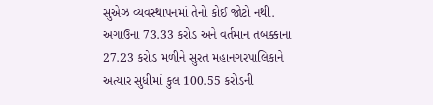સુએઝ વ્યવસ્થાપનમાં તેનો કોઈ જોટો નથી. અગાઉના 73.33 કરોડ અને વર્તમાન તબક્કાના 27.23 કરોડ મળીને સુરત મહાનગરપાલિકાને અત્યાર સુધીમાં કુલ 100.55 કરોડની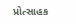પ્રોત્સાહક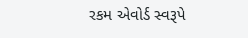રકમ એવોર્ડ સ્વરૂપે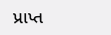પ્રાપ્ત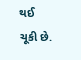થઈ ચૂકી છે.